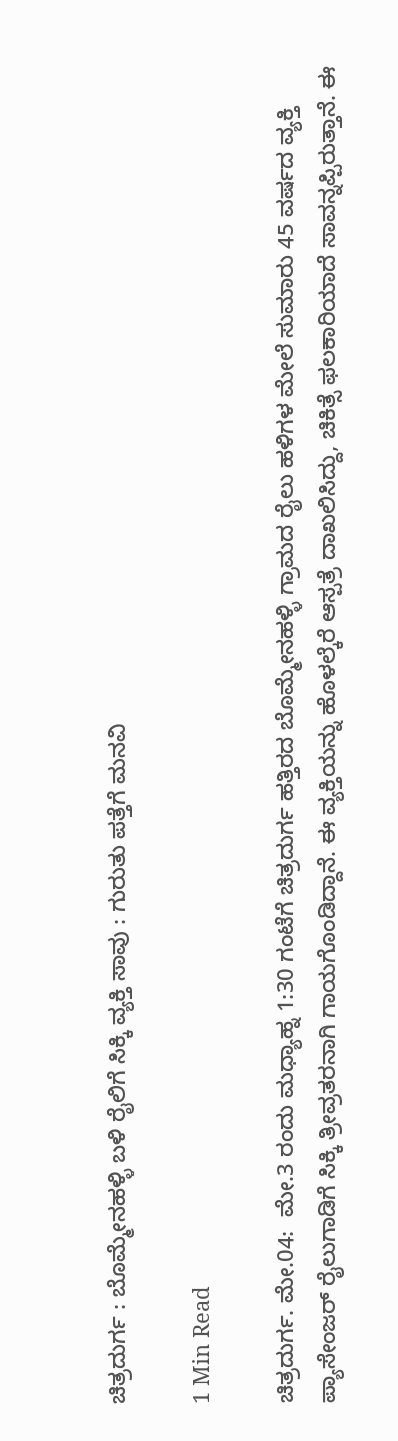ಚಿತ್ರದುರ್ಗ : ಬೊಮ್ಮೇನಹಳ್ಳಿ ಬಳಿ ರೈಲಿಗೆ ಸಿಕ್ಕಿ ವ್ಯಕ್ತಿ ಸಾವು : ಗುರುತು ಪತ್ತೆಗೆ ಮನವಿ

1 Min Read

ಚಿತ್ರದುರ್ಗ. ಮೇ.04:  ಮೇ.3 ರಂದು ಮಧ್ಯಾಹ್ನ 1:30 ಗಂಟೆಗೆ ಚಿತ್ರದುರ್ಗ ಹತ್ತಿರದ ಬೊಮ್ಮೇನಹಳ್ಳಿ ಗ್ರಾಮದ ರೈಲು ಹಳಿಗಳ ಮೇಲೆ ಸುಮಾರು 45 ವರ್ಷದ ವ್ಯಕ್ತಿ ಪ್ಯಾಸೇಂಜರ್ ರೈಲುಗಾಡಿಗೆ ಸಿಕ್ಕಿ ತ್ರೀವ್ರತರನಾಗಿ ಗಾಯಗೊಂಡಿದ್ದಾನೆ. ಈ ವ್ಯಕ್ತಿಯನ್ನು ಹೊಳಲ್ಕೆರೆ ಆಸ್ಪತ್ರೆ ದಾಖಲಿಸಿದ್ದು, ಚಿಕಿತ್ಸೆ ಫಲಕಾರಿಯಾದೆ ಸಾವನ್ನಪ್ಪಿರುತ್ತಾನೆ. ಈ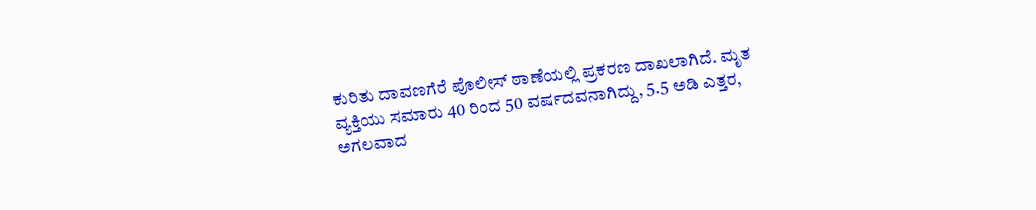ಕುರಿತು ದಾವಣಗೆರೆ ಪೊಲೀಸ್ ಠಾಣೆಯಲ್ಲಿ ಪ್ರಕರಣ ದಾಖಲಾಗಿದೆ. ಮೃತ ವ್ಯಕ್ತಿಯು ಸಮಾರು 40 ರಿಂದ 50 ವರ್ಷದವನಾಗಿದ್ದು, 5.5 ಅಡಿ ಎತ್ತರ, ಅಗಲವಾದ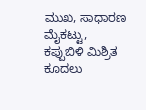ಮುಖ, ಸಾಧಾರಣ ಮೈಕಟ್ಟು, ಕಪ್ಪುಬಿಳಿ ಮಿಶ್ರಿತ ಕೂದಲು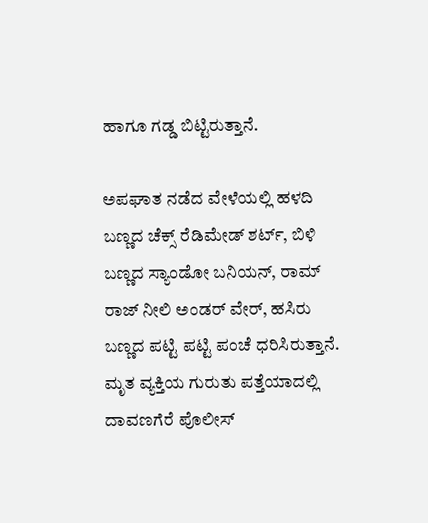ಹಾಗೂ ಗಡ್ಡ ಬಿಟ್ಟಿರುತ್ತಾನೆ.

ಅಪಘಾತ ನಡೆದ ವೇಳೆಯಲ್ಲಿ ಹಳದಿ ಬಣ್ಣದ ಚೆಕ್ಸ್ ರೆಡಿಮೇಡ್ ಶರ್ಟ್, ಬಿಳಿ ಬಣ್ಣದ ಸ್ಯಾಂಡೋ ಬನಿಯನ್, ರಾಮ್ ರಾಜ್ ನೀಲಿ ಅಂಡರ್ ವೇರ್, ಹಸಿರು ಬಣ್ಣದ ಪಟ್ಟಿ ಪಟ್ಟಿ ಪಂಚೆ ಧರಿಸಿರುತ್ತಾನೆ. ಮೃತ ವ್ಯಕ್ತಿಯ ಗುರುತು ಪತ್ತೆಯಾದಲ್ಲಿ ದಾವಣಗೆರೆ ಪೊಲೀಸ್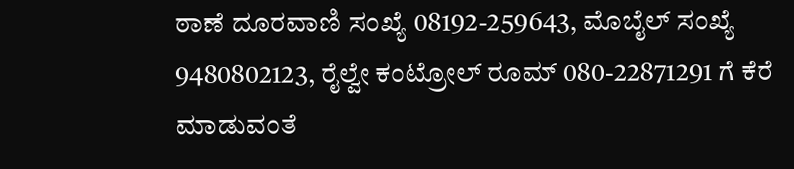ಠಾಣೆ ದೂರವಾಣಿ ಸಂಖ್ಯೆ 08192-259643, ಮೊಬೈಲ್ ಸಂಖ್ಯೆ 9480802123, ರೈಲ್ವೇ ಕಂಟ್ರೋಲ್ ರೂಮ್ 080-22871291 ಗೆ ಕೆರೆ ಮಾಡುವಂತೆ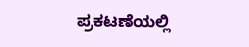ಪ್ರಕಟಣೆಯಲ್ಲಿ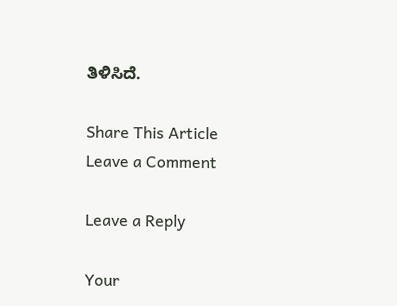ತಿಳಿಸಿದೆ.

Share This Article
Leave a Comment

Leave a Reply

Your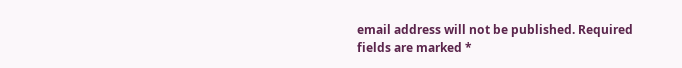email address will not be published. Required fields are marked *